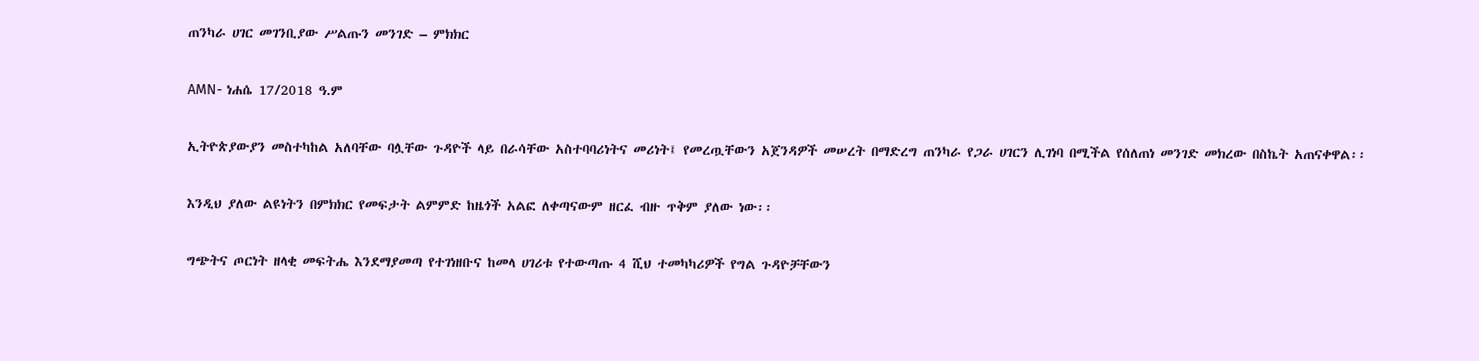ጠንካራ ሀገር መገንቢያው ሥልጡን መንገድ – ምክክር

AMN- ነሐሴ 17/2018 ዓ.ም

ኢትዮጵያውያን መስተካከል አለባቸው ባሏቸው ጉዳዮች ላይ በራሳቸው አስተባባሪነትና መሪነት፤ የመረጧቸውን አጀንዳዎች መሠረት በማድረግ ጠንካራ የጋራ ሀገርን ሊገነባ በሚችል የሰለጠነ መንገድ መክረው በስኬት አጠናቀዋል፡፡

እንዲህ ያለው ልዩነትን በምክክር የመፍታት ልምምድ ከዜጎች አልፎ ለቀጣናውም ዘርፈ ብዙ ጥቅም ያለው ነው፡፡

ግጭትና ጦርነት ዘላቂ መፍትሔ እንደማያመጣ የተገነዘቡና ከመላ ሀገሪቱ የተውጣጡ 4 ሺህ ተመካካሪዎች የግል ጉዳዮቻቸውን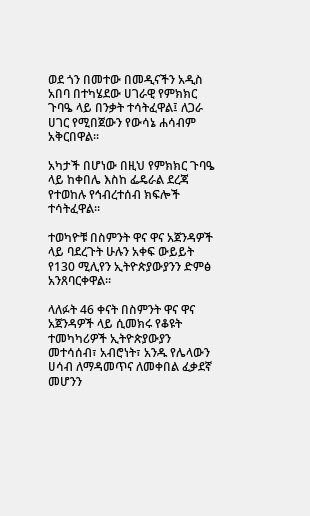ወደ ጎን በመተው በመዲናችን አዲስ አበባ በተካሄደው ሀገራዊ የምክክር ጉባዔ ላይ በንቃት ተሳትፈዋል፤ ለጋራ ሀገር የሚበጀውን የውሳኔ ሐሳብም አቅርበዋል፡፡

አካታች በሆነው በዚህ የምክክር ጉባዔ ላይ ከቀበሌ እስከ ፌዴራል ደረጃ የተወከሉ የኅብረተሰብ ክፍሎች ተሳትፈዋል፡፡

ተወካዮቹ በስምንት ዋና ዋና አጀንዳዎች ላይ ባደረጉት ሁሉን አቀፍ ውይይት የ130 ሚሊየን ኢትዮጵያውያንን ድምፅ አንጸባርቀዋል፡፡

ላለፉት 46 ቀናት በስምንት ዋና ዋና አጀንዳዎች ላይ ሲመክሩ የቆዩት ተመካካሪዎች ኢትዮጵያውያን መተሳሰብ፣ አብሮነት፣ አንዱ የሌላውን ሀሳብ ለማዳመጥና ለመቀበል ፈቃደኛ መሆንን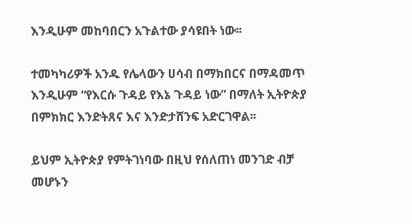እንዲሁም መከባበርን አጉልተው ያሳዩበት ነው፡፡

ተመካካሪዎች አንዱ የሌላውን ሀሳብ በማክበርና በማዳመጥ እንዲሁም “የእርሱ ጉዳይ የእኔ ጉዳይ ነው” በማለት ኢትዮጵያ በምክክር እንድትጸና እና እንድታሸንፍ አድርገዋል፡፡

ይህም ኢትዮጵያ የምትገነባው በዚህ የሰለጠነ መንገድ ብቻ መሆኑን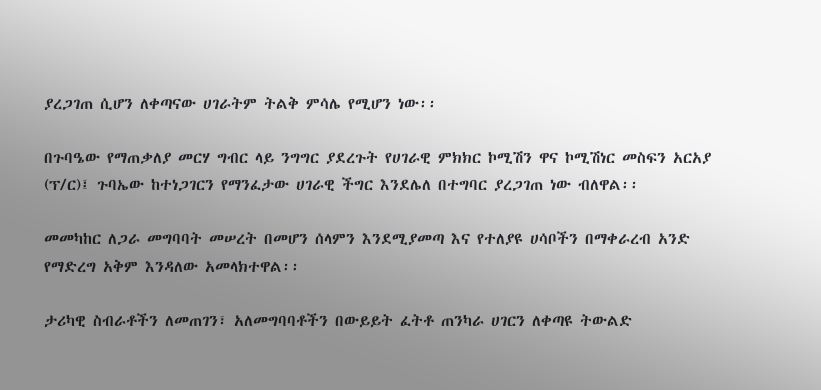ያረጋገጠ ሲሆን ለቀጣናው ሀገራትም ትልቅ ምሳሌ የሚሆን ነው፡፡

በጉባዔው የማጠቃለያ መርሃ ግብር ላይ ንግግር ያደረጉት የሀገራዊ ምክክር ኮሚሽን ዋና ኮሚሽነር መስፍን አርአያ (ፕ/ር)፤ ጉባኤው ከተነጋገርን የማንፈታው ሀገራዊ ችግር እንደሌለ በተግባር ያረጋገጠ ነው ብለዋል፡፡

መመካከር ለጋራ መግባባት መሠረት በመሆን ሰላምን እንደሚያመጣ እና የተለያዩ ሀሳቦችን በማቀራረብ አንድ የማድረግ አቅም እንዳለው አመላክተዋል፡፡

ታሪካዊ ስብራቶችን ለመጠገን፣ አለመግባባቶችን በውይይት ፈትቶ ጠንካራ ሀገርን ለቀጣዩ ትውልድ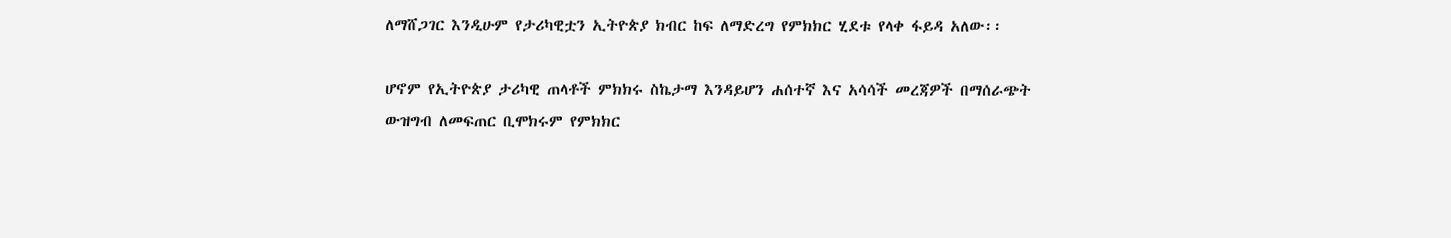ለማሸጋገር እንዲሁም የታሪካዊቷን ኢትዮጵያ ክብር ከፍ ለማድረግ የምክክር ሂደቱ የላቀ ፋይዳ አለው፡፡

ሆኖም የኢትዮጵያ ታሪካዊ ጠላቶች ምክክሩ ስኬታማ እንዳይሆን ሐሰተኛ እና አሳሳች መረጃዎች በማሰራጭት ውዝግብ ለመፍጠር ቢሞክሩም የምክክር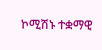ኮሚሽኑ ተቋማዊ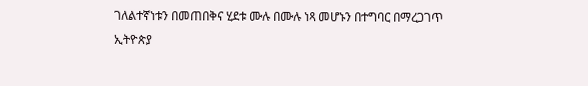ገለልተኛነቱን በመጠበቅና ሂደቱ ሙሉ በሙሉ ነጻ መሆኑን በተግባር በማረጋገጥ ኢትዮጵያ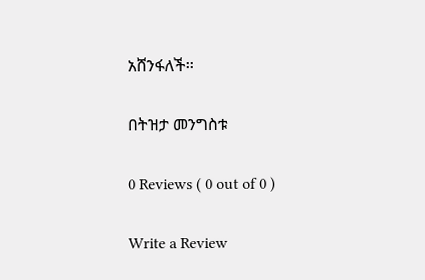አሸንፋለች፡፡

በትዝታ መንግስቱ

0 Reviews ( 0 out of 0 )

Write a Review